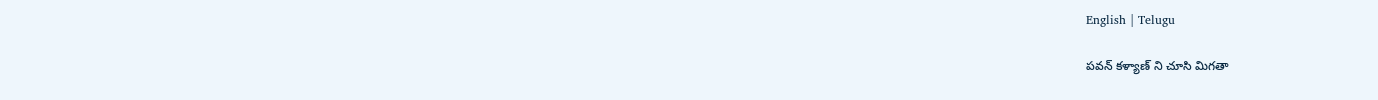English | Telugu

పవన్ కళ్యాణ్ ని చూసి మిగతా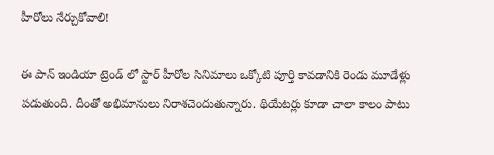హీరోలు నేర్చుకోవాలి!

ఈ పాన్ ఇండియా ట్రెండ్ లో స్టార్ హీరోల సినిమాలు ఒక్కోటి పూర్తి కావడానికి రెండు మూడేళ్లు పడుతుంది. దీంతో అభిమానులు నిరాశచెందుతున్నారు. థియేటర్లు కూడా చాలా కాలం పాటు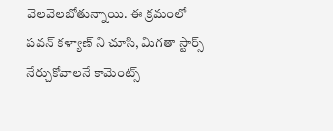వెలవెలబోతున్నాయి. ఈ క్రమంలో పవన్ కళ్యాణ్ ని చూసి, మిగతా స్టార్స్ నేర్చుకోవాలనే కామెంట్స్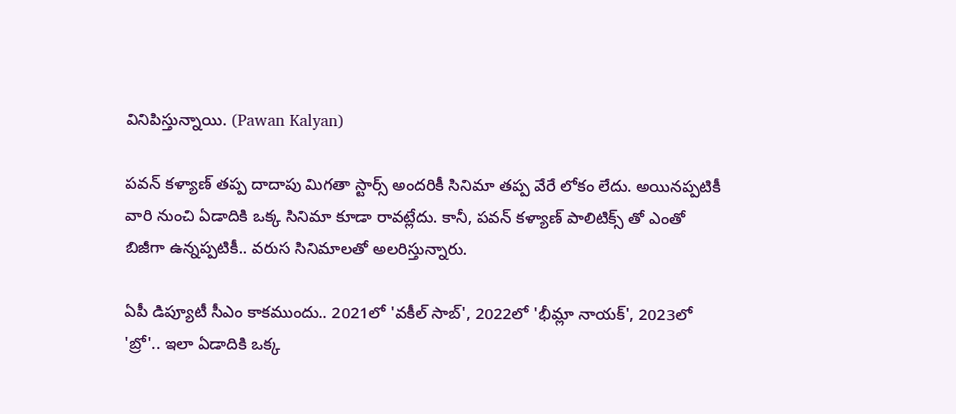వినిపిస్తున్నాయి. (Pawan Kalyan)

పవన్ కళ్యాణ్ తప్ప దాదాపు మిగతా స్టార్స్ అందరికీ సినిమా తప్ప వేరే లోకం లేదు. అయినప్పటికీ వారి నుంచి ఏడాదికి ఒక్క సినిమా కూడా రావట్లేదు. కానీ, పవన్ కళ్యాణ్ పాలిటిక్స్ తో ఎంతో బిజీగా ఉన్నప్పటికీ.. వరుస సినిమాలతో అలరిస్తున్నారు.

ఏపీ డిప్యూటీ సీఎం కాకముందు.. 2021లో 'వకీల్ సాబ్', 2022లో 'భీమ్లా నాయక్', 2023లో 'బ్రో'.. ఇలా ఏడాదికి ఒక్క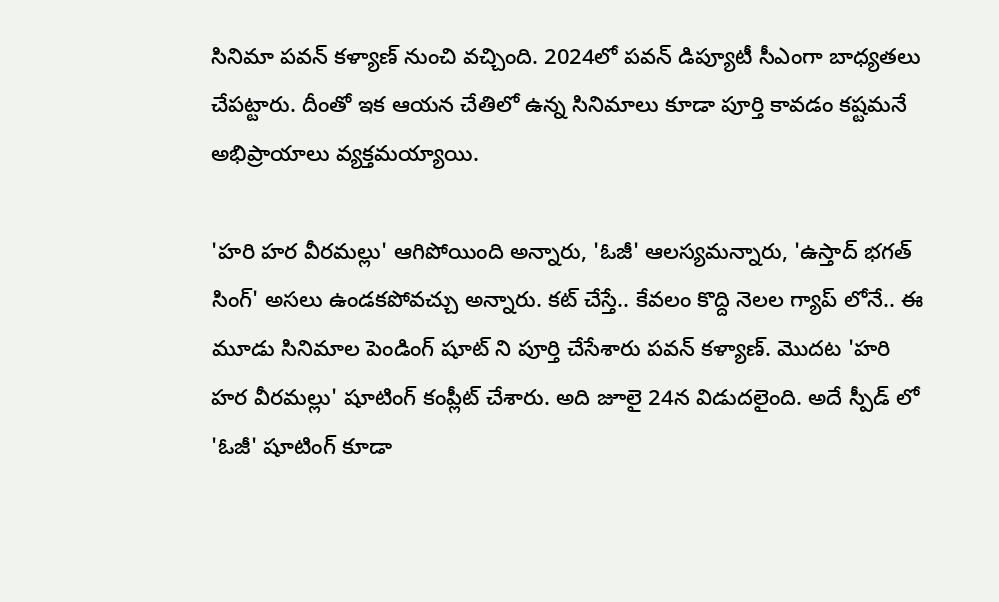సినిమా పవన్ కళ్యాణ్ నుంచి వచ్చింది. 2024లో పవన్ డిప్యూటీ సీఎంగా బాధ్యతలు చేపట్టారు. దీంతో ఇక ఆయన చేతిలో ఉన్న సినిమాలు కూడా పూర్తి కావడం కష్టమనే అభిప్రాయాలు వ్యక్తమయ్యాయి.

'హరి హర వీరమల్లు' ఆగిపోయింది అన్నారు, 'ఓజీ' ఆలస్యమన్నారు, 'ఉస్తాద్ భగత్ సింగ్' అసలు ఉండకపోవచ్చు అన్నారు. కట్ చేస్తే.. కేవలం కొద్ది నెలల గ్యాప్ లోనే.. ఈ మూడు సినిమాల పెండింగ్ షూట్ ని పూర్తి చేసేశారు పవన్ కళ్యాణ్. మొదట 'హరి హర వీరమల్లు' షూటింగ్ కంప్లీట్ చేశారు. అది జూలై 24న విడుదలైంది. అదే స్పీడ్ లో 'ఓజీ' షూటింగ్ కూడా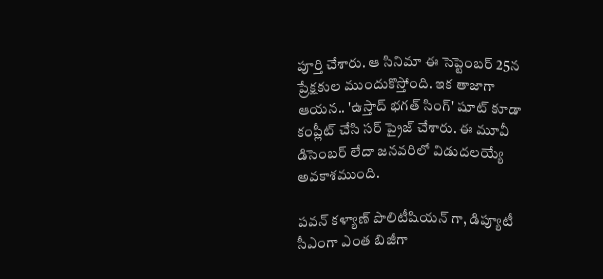పూర్తి చేశారు. ఆ సినిమా ఈ సెప్టెంబర్ 25న ప్రేక్షకుల ముందుకొస్తోంది. ఇక తాజాగా ఆయన.. 'ఉస్తాద్ భగత్ సింగ్' షూట్ కూడా కంప్లీట్ చేసి సర్ ప్రైజ్ చేశారు. ఈ మూవీ డిసెంబర్ లేదా జనవరిలో విడుదలయ్యే అవకాశముంది.

పవన్ కళ్యాణ్ పొలిటీషియన్ గా, డిప్యూటీ సీఎంగా ఎంత బిజీగా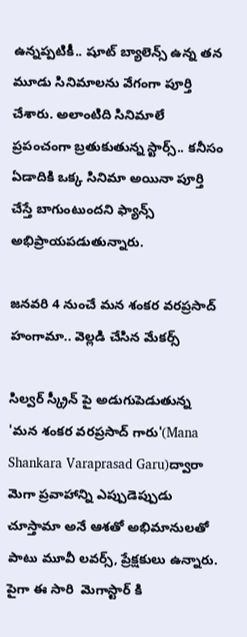ఉన్నప్పటికీ.. షూట్ బ్యాలెన్స్ ఉన్న తన మూడు సినిమాలను వేగంగా పూర్తి చేశారు. అలాంటిది సినిమాలే ప్రపంచంగా బ్రతుకుతున్న స్టార్స్.. కనీసం ఏడాదికి ఒక్క సినిమా అయినా పూర్తి చేస్తే బాగుంటుందని ఫ్యాన్స్ అభిప్రాయపడుతున్నారు.

జనవరి 4 నుంచే మన శంకర వరప్రసాద్ హంగామా.. వెల్లడి చేసిన మేకర్స్

సిల్వర్ స్క్రీన్ పై అడుగుపెడుతున్న 'మన శంకర వరప్రసాద్ గారు'(Mana Shankara Varaprasad Garu)ద్వారా మెగా ప్రవాహాన్ని ఎప్పుడెప్పుడు చూస్తామా అనే ఆశతో అభిమానులతో పాటు మూవీ లవర్స్, ప్రేక్షకులు ఉన్నారు. పైగా ఈ సారి  మెగాస్టార్ కి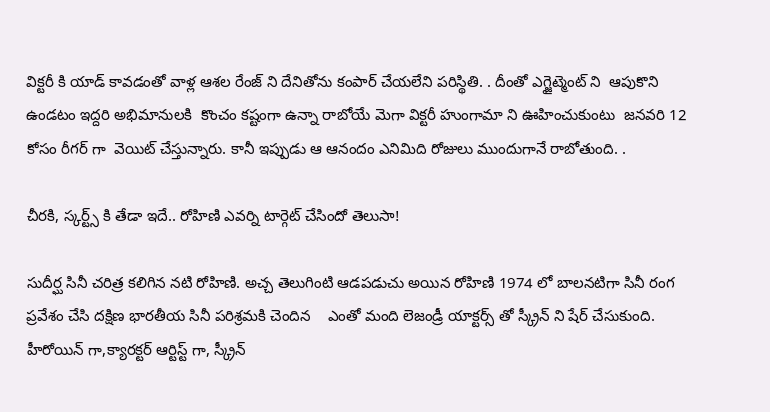విక్టరీ కి యాడ్ కావడంతో వాళ్ల ఆశల రేంజ్ ని దేనితోను కంపార్ చేయలేని పరిస్థితి. . దీంతో ఎగ్జైట్మెంట్ ని  ఆపుకొని ఉండటం ఇద్దరి అభిమానులకి  కొంచం కష్టంగా ఉన్నా రాబోయే మెగా విక్టరీ హుంగామా ని ఊహించుకుంటు  జనవరి 12 కోసం రీగర్ గా  వెయిట్ చేస్తున్నారు. కానీ ఇప్పుడు ఆ ఆనందం ఎనిమిది రోజులు ముందుగానే రాబోతుంది. .

చీరకి, స్కర్ట్స్ కి తేడా ఇదే.. రోహిణి ఎవర్ని టార్గెట్ చేసిందో తెలుసా!

సుదీర్ఘ సినీ చరిత్ర కలిగిన నటి రోహిణి. అచ్చ తెలుగింటి ఆడపడుచు అయిన రోహిణి 1974 లో బాలనటిగా సినీ రంగ ప్రవేశం చేసి దక్షిణ భారతీయ సినీ పరిశ్రమకి చెందిన    ఎంతో మంది లెజండ్రీ యాక్టర్స్ తో స్క్రీన్ ని షేర్ చేసుకుంది. హీరోయిన్ గా,క్యారక్టర్ ఆర్టిస్ట్ గా, స్క్రీన్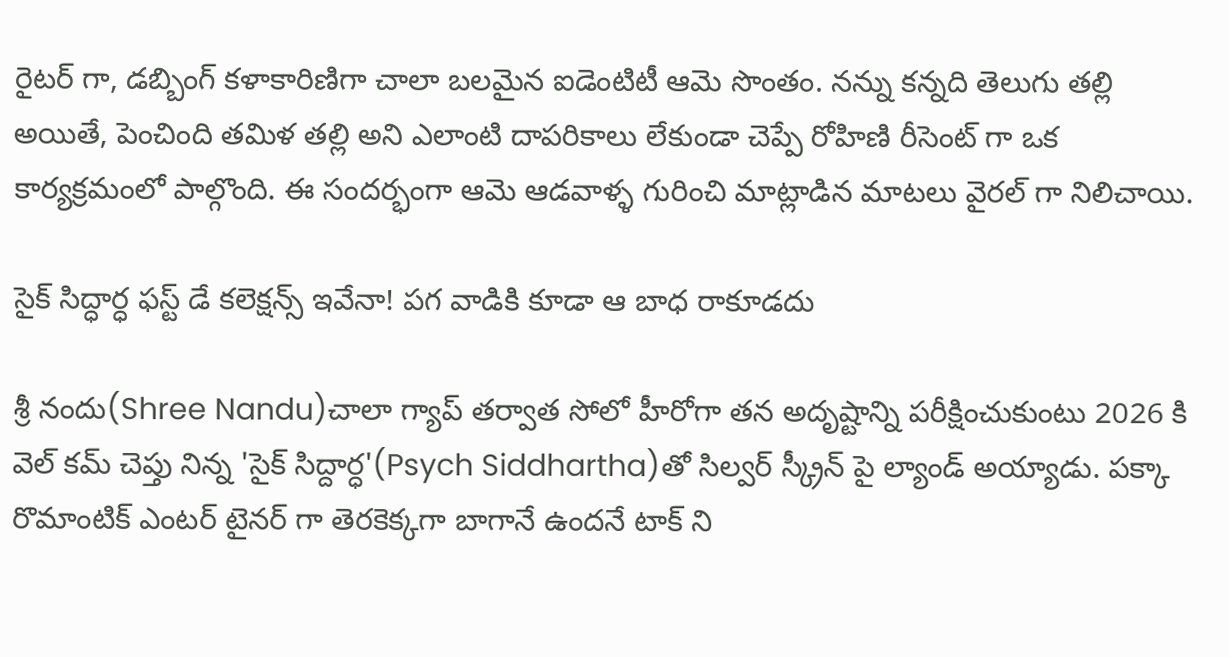రైటర్ గా, డబ్బింగ్ కళాకారిణిగా చాలా బలమైన ఐడెంటిటీ ఆమె సొంతం. నన్ను కన్నది తెలుగు తల్లి అయితే, పెంచింది తమిళ తల్లి అని ఎలాంటి దాపరికాలు లేకుండా చెప్పే రోహిణి రీసెంట్ గా ఒక కార్యక్రమంలో పాల్గొంది. ఈ సందర్భంగా ఆమె ఆడవాళ్ళ గురించి మాట్లాడిన మాటలు వైరల్ గా నిలిచాయి.

సైక్ సిద్ధార్ధ ఫస్ట్ డే కలెక్షన్స్ ఇవేనా! పగ వాడికి కూడా ఆ బాధ రాకూడదు

శ్రీ నందు(Shree Nandu)చాలా గ్యాప్ తర్వాత సోలో హీరోగా తన అదృష్టాన్ని పరీక్షించుకుంటు 2026 కి వెల్ కమ్ చెప్తు నిన్న 'సైక్ సిద్దార్ధ'(Psych Siddhartha)తో సిల్వర్ స్క్రీన్ పై ల్యాండ్ అయ్యాడు. పక్కా రొమాంటిక్ ఎంటర్ టైనర్ గా తెరకెక్కగా బాగానే ఉందనే టాక్ ని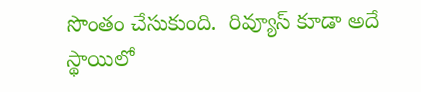సొంతం చేసుకుంది.  రివ్యూస్ కూడా అదే స్థాయిలో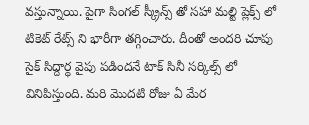వస్తున్నాయి. పైగా సింగల్ స్క్రీన్స్ తో సహా మల్టి ప్లెక్స్ లో టికెట్ రేట్స్ ని భారీగా తగ్గించారు. దీంతో అందరి చూపు సైక్ సిద్దార్ధ వైపు పడిందనే టాక్ సినీ సర్కిల్స్ లో వినిపిస్తుంది. మరి మొదటి రోజు ఏ మేర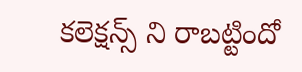కలెక్షన్స్ ని రాబట్టిందో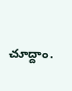చూద్దాం.